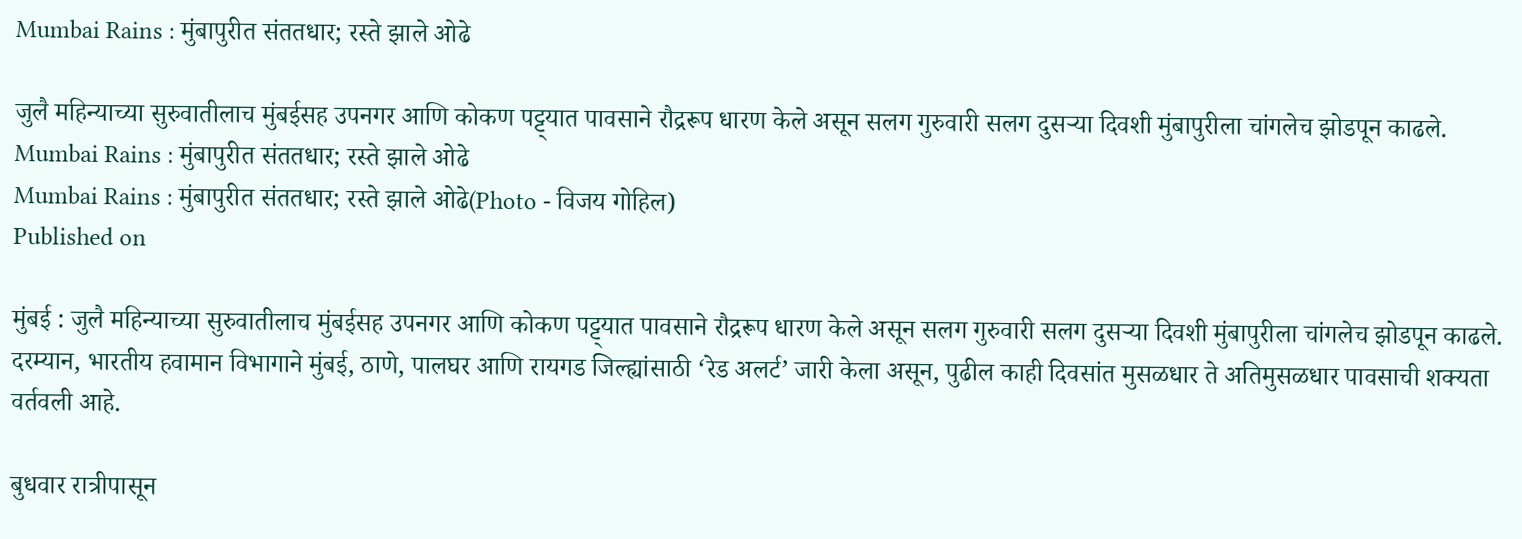Mumbai Rains : मुंबापुरीत संततधार; रस्ते झाले ओढे

जुलै महिन्याच्या सुरुवातीलाच मुंबईसह उपनगर आणि कोकण पट्ट्यात पावसाने रौद्ररूप धारण केले असून सलग गुरुवारी सलग दुसऱ्या दिवशी मुंबापुरीला चांगलेच झोडपून काढले.
Mumbai Rains : मुंबापुरीत संततधार; रस्ते झाले ओढे
Mumbai Rains : मुंबापुरीत संततधार; रस्ते झाले ओढे(Photo - विजय गोहिल)
Published on

मुंबई : जुलै महिन्याच्या सुरुवातीलाच मुंबईसह उपनगर आणि कोकण पट्ट्यात पावसाने रौद्ररूप धारण केले असून सलग गुरुवारी सलग दुसऱ्या दिवशी मुंबापुरीला चांगलेच झोडपून काढले. दरम्यान, भारतीय हवामान विभागाने मुंबई, ठाणे, पालघर आणि रायगड जिल्ह्यांसाठी ‘रेड अलर्ट’ जारी केला असून, पुढील काही दिवसांत मुसळधार ते अतिमुसळधार पावसाची शक्यता वर्तवली आहे.

बुधवार रात्रीपासून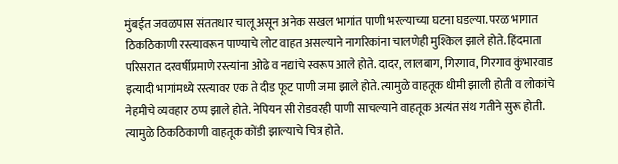मुंबईत जवळपास संततधार चालू असून अनेक सखल भागांत पाणी भरल्याच्या घटना घडल्या. परळ भागात ठिकठिकाणी रस्त्यावरून पाण्याचे लोट वाहत असल्याने नागरिकांना चालणेही मुश्किल झाले होते. हिंदमाता परिसरात दरवर्षीप्रमाणे रस्त्यांना ओढे व नद्यांचे स्वरूप आले होते. दादर, लालबाग, गिरगाव, गिरगाव कुंभारवाड इत्यादी भागांमध्ये रस्त्यावर एक ते दीड फूट पाणी जमा झाले होते. त्यामुळे वाहतूक धीमी झाली होती व लोकांचे नेहमीचे व्यवहार ठप्प झाले होते. नेपियन सी रोडवरही पाणी साचल्याने वाहतूक अत्यंत संथ गतीने सुरू होती. त्यामुळे ठिकठिकाणी वाहतूक कोंडी झाल्याचे चित्र होते.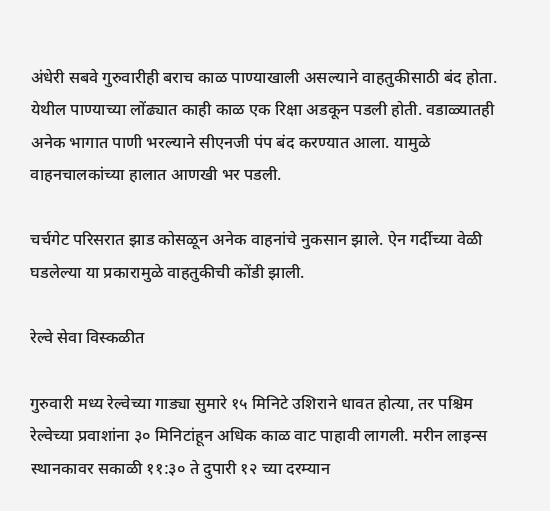अंधेरी सबवे गुरुवारीही बराच काळ पाण्याखाली असल्याने वाहतुकीसाठी बंद होता. येथील पाण्याच्या लोंढ्यात काही काळ एक रिक्षा अडकून पडली होती. वडाळ्यातही अनेक भागात पाणी भरल्याने सीएनजी पंप बंद करण्यात आला. यामुळे वाहनचालकांच्या हालात आणखी भर पडली.

चर्चगेट परिसरात झाड कोसळून अनेक वाहनांचे नुकसान झाले. ऐन गर्दीच्या वेळी घडलेल्या या प्रकारामुळे वाहतुकीची कोंडी झाली.

रेल्वे सेवा विस्कळीत

गुरुवारी मध्य रेल्वेच्या गाड्या सुमारे १५ मिनिटे उशिराने धावत होत्या, तर पश्चिम रेल्वेच्या प्रवाशांना ३० मिनिटांहून अधिक काळ वाट पाहावी लागली. मरीन लाइन्स स्थानकावर सकाळी ११:३० ते दुपारी १२ च्या दरम्यान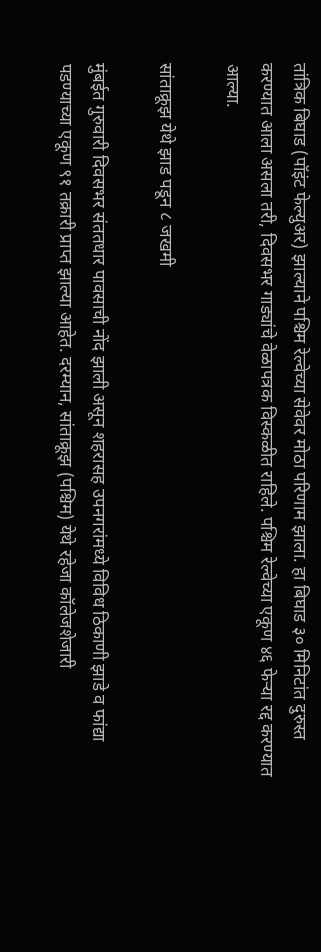तांत्रिक बिघाड (पॉइंट फेल्युअर) झाल्याने पश्चिम रेल्वेच्या सेवेवर मोठा परिणाम झाला. हा बिघाड ३० मिनिटांत दुरुस्त करण्यात आला असला तरी, दिवसभर गाड्यांचे वेळापत्रक विस्कळीत राहिले. पश्चिम रेल्वेच्या एकूण ४६ फेऱ्या रद्द करण्यात आल्या.

सांताक्रूझ येथे झाड पडून ८ जखमी

मुंबईत गुरुवारी दिवसभर संततधार पावसाची नोंद झाली असून शहरासह उपनगरांमध्ये विविध ठिकाणी झाडे व फांद्या पडण्याच्या एकूण ९१ तक्रारी प्राप्त झाल्या आहेत. दरम्यान, सांताक्रूझ (पश्चिम) येथे रहेजा कॉलेजशेजारी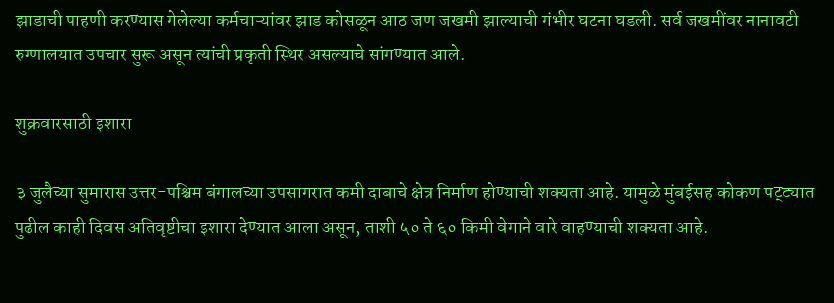झाडाची पाहणी करण्यास गेलेल्या कर्मचाऱ्यांवर झाड कोसळून आठ जण जखमी झाल्याची गंभीर घटना घडली. सर्व जखमींवर नानावटी रुग्णालयात उपचार सुरू असून त्यांची प्रकृती स्थिर असल्याचे सांगण्यात आले.

शुक्रवारसाठी इशारा

३ जुलैच्या सुमारास उत्तर-पश्चिम बंगालच्या उपसागरात कमी दाबाचे क्षेत्र निर्माण होण्याची शक्यता आहे. यामुळे मुंबईसह कोकण पट्ट्यात पुढील काही दिवस अतिवृष्टीचा इशारा देण्यात आला असून, ताशी ५० ते ६० किमी वेगाने वारे वाहण्याची शक्यता आहे.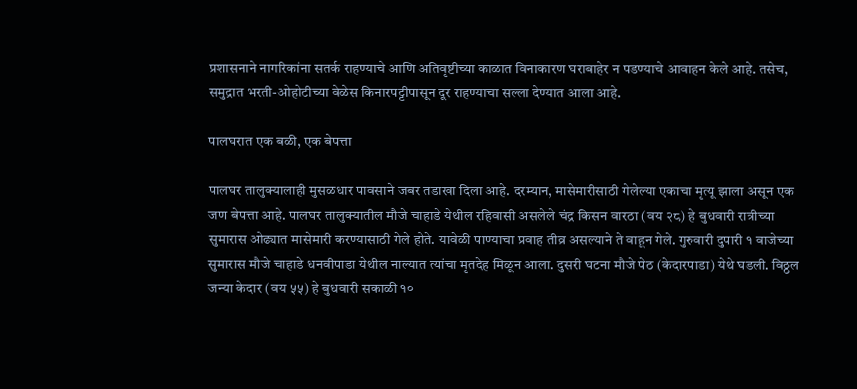प्रशासनाने नागरिकांना सतर्क राहण्याचे आणि अतिवृष्टीच्या काळात विनाकारण घराबाहेर न पडण्याचे आवाहन केले आहे. तसेच, समुद्रात भरती-ओहोटीच्या वेळेस किनारपट्टीपासून दूर राहण्याचा सल्ला देण्यात आला आहे.

पालघरात एक बळी, एक बेपत्ता

पालघर तालुक्यालाही मुसळधार पावसाने जबर तडाखा दिला आहे. दरम्यान, मासेमारीसाठी गेलेल्या एकाचा मृत्यू झाला असून एक जण बेपत्ता आहे. पालघर तालुक्यातील मौजे चाहाडे येथील रहिवासी असलेले चंद्र किसन वारठा (वय २८) हे बुधवारी रात्रीच्या सुमारास ओढ्यात मासेमारी करण्यासाठी गेले होते. यावेळी पाण्याचा प्रवाह तीव्र असल्याने ते वाहून गेले. गुरुवारी दुपारी १ वाजेच्या सुमारास मौजे चाहाडे धनवीपाडा येथील नाल्यात त्यांचा मृतदेह मिळून आला. दुसरी घटना मौजे पेठ (केदारपाडा) येथे घडली. विठ्ठल जन्या केदार (वय ५५) हे बुधवारी सकाळी १०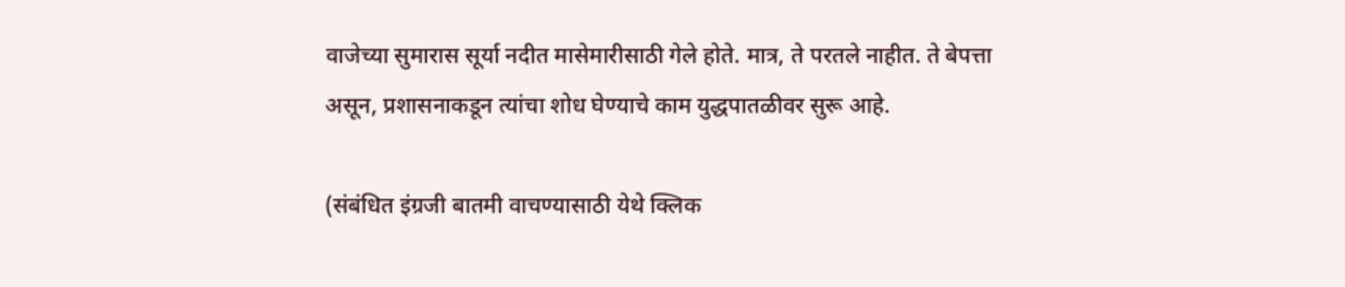वाजेच्या सुमारास सूर्या नदीत मासेमारीसाठी गेले होते. मात्र, ते परतले नाहीत. ते बेपत्ता असून, प्रशासनाकडून त्यांचा शोध घेण्याचे काम युद्धपातळीवर सुरू आहे.

(संबंधित इंग्रजी बातमी वाचण्यासाठी येथे क्लिक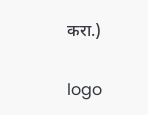करा.)

logo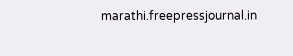marathi.freepressjournal.in